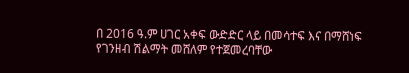በ 2016 ዓ.ም ሀገር አቀፍ ውድድር ላይ በመሳተፍ እና በማሸነፍ የገንዘብ ሽልማት መሸለም የተጀመረባቸው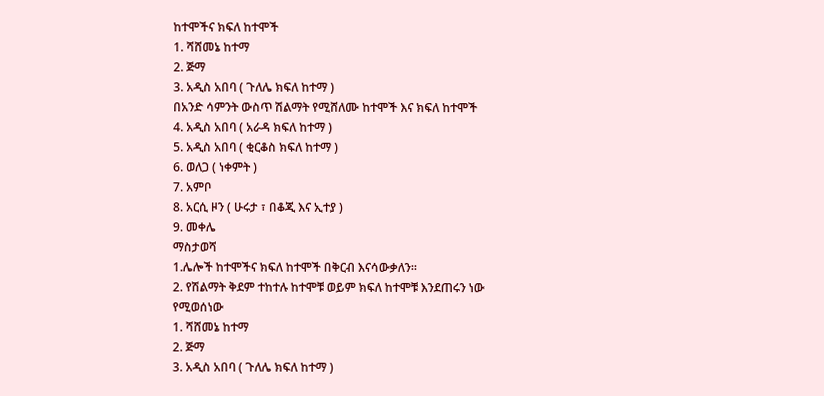ከተሞችና ክፍለ ከተሞች
1. ሻሸመኔ ከተማ
2. ጅማ
3. አዲስ አበባ ( ጉለሌ ክፍለ ከተማ )
በአንድ ሳምንት ውስጥ ሽልማት የሚሸለሙ ከተሞች እና ክፍለ ከተሞች
4. አዲስ አበባ ( አራዳ ክፍለ ከተማ )
5. አዲስ አበባ ( ቂርቆስ ክፍለ ከተማ )
6. ወለጋ ( ነቀምት )
7. አምቦ
8. አርሲ ዞን ( ሁሩታ ፣ በቆጂ እና ኢተያ )
9. መቀሌ
ማስታወሻ
1.ሌሎች ከተሞችና ክፍለ ከተሞች በቅርብ እናሳውቃለን።
2. የሽልማት ቅደም ተከተሉ ከተሞቹ ወይም ክፍለ ከተሞቹ እንደጠሩን ነው የሚወሰነው
1. ሻሸመኔ ከተማ
2. ጅማ
3. አዲስ አበባ ( ጉለሌ ክፍለ ከተማ )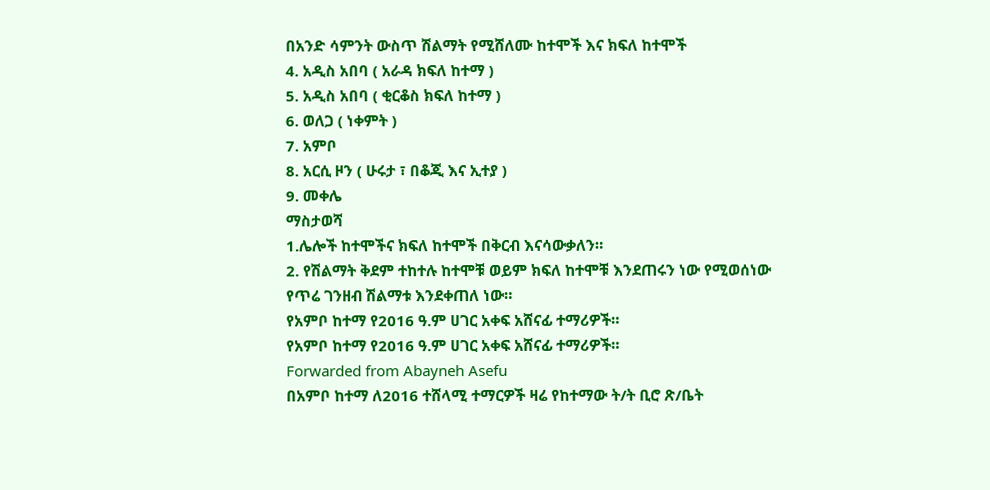በአንድ ሳምንት ውስጥ ሽልማት የሚሸለሙ ከተሞች እና ክፍለ ከተሞች
4. አዲስ አበባ ( አራዳ ክፍለ ከተማ )
5. አዲስ አበባ ( ቂርቆስ ክፍለ ከተማ )
6. ወለጋ ( ነቀምት )
7. አምቦ
8. አርሲ ዞን ( ሁሩታ ፣ በቆጂ እና ኢተያ )
9. መቀሌ
ማስታወሻ
1.ሌሎች ከተሞችና ክፍለ ከተሞች በቅርብ እናሳውቃለን።
2. የሽልማት ቅደም ተከተሉ ከተሞቹ ወይም ክፍለ ከተሞቹ እንደጠሩን ነው የሚወሰነው
የጥሬ ገንዘብ ሽልማቱ እንደቀጠለ ነው።
የአምቦ ከተማ የ2016 ዓ.ም ሀገር አቀፍ አሸናፊ ተማሪዎች።
የአምቦ ከተማ የ2016 ዓ.ም ሀገር አቀፍ አሸናፊ ተማሪዎች።
Forwarded from Abayneh Asefu
በአምቦ ከተማ ለ2016 ተሸላሚ ተማርዎች ዛሬ የከተማው ት/ት ቢሮ ጽ/ቤት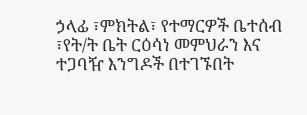ኃላፊ ፣ምክትል፣ የተማርዎች ቤተሰብ ፣የት/ት ቤት ርዕሳነ መምህራን እና ተጋባዥ እንግዶች በተገኙበት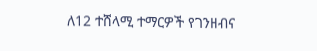ለ12 ተሸላሚ ተማርዎች የገንዘብና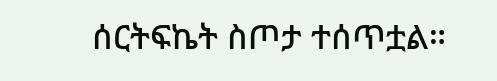ሰርትፍኬት ስጦታ ተሰጥቷል።